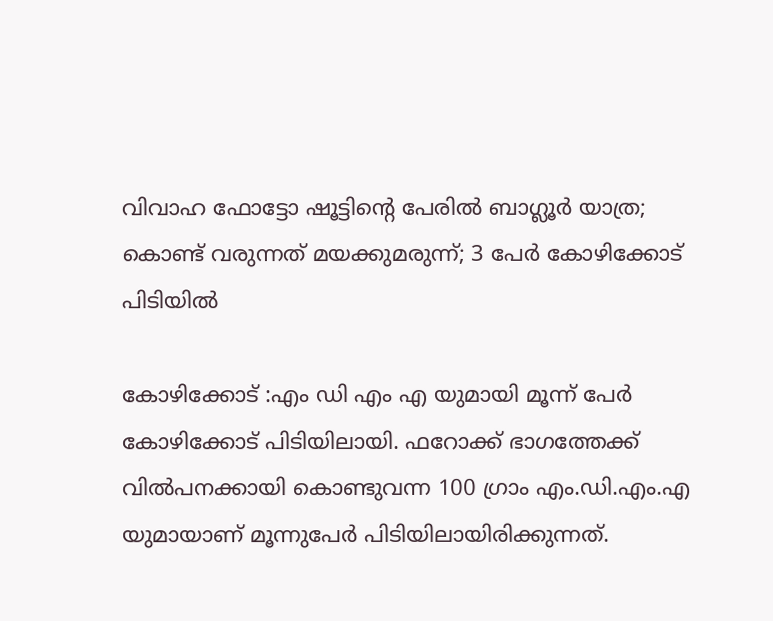വിവാഹ ഫോട്ടോ ഷൂട്ടിന്റെ പേരില്‍ ബാഗ്ലൂര്‍ യാത്ര; കൊണ്ട് വരുന്നത് മയക്കുമരുന്ന്; 3 പേര്‍ കോഴിക്കോട് പിടിയില്‍

കോഴിക്കോട് :എം ഡി എം എ യുമായി മൂന്ന് പേര്‍ കോഴിക്കോട് പിടിയിലായി. ഫറോക്ക് ഭാഗത്തേക്ക് വില്‍പനക്കായി കൊണ്ടുവന്ന 100 ഗ്രാം എം.ഡി.എം.എ യുമായാണ് മൂന്നുപേര്‍ പിടിയിലായിരിക്കുന്നത്.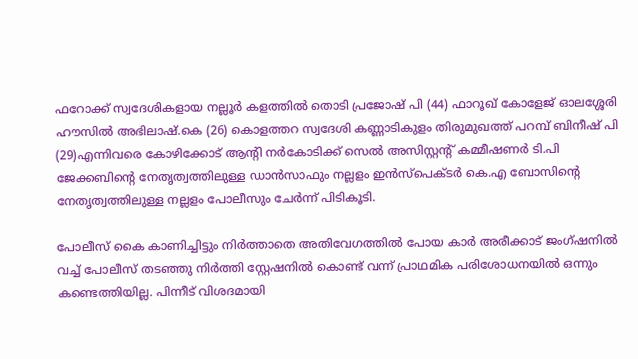ഫറോക്ക് സ്വദേശികളായ നല്ലൂര്‍ കളത്തില്‍ തൊടി പ്രജോഷ് പി (44) ഫാറൂഖ് കോളേജ് ഓലശ്ശേരി ഹൗസില്‍ അഭിലാഷ്.കെ (26) കൊളത്തറ സ്വദേശി കണ്ണാടികുളം തിരുമുഖത്ത് പറമ്പ് ബിനീഷ് പി (29)എന്നിവരെ കോഴിക്കോട് ആന്റി നര്‍കോടിക്ക് സെല്‍ അസിസ്റ്റന്റ് കമ്മീഷണര്‍ ടി.പി ജേക്കബിന്റെ നേതൃത്വത്തിലുള്ള ഡാന്‍സാഫും നല്ലളം ഇന്‍സ്പെക്ടര്‍ കെ.എ ബോസിന്റെ നേതൃത്വത്തിലുള്ള നല്ലളം പോലീസും ചേര്‍ന്ന് പിടികൂടി.

പോലീസ് കൈ കാണിച്ചിട്ടും നിര്‍ത്താതെ അതിവേഗത്തില്‍ പോയ കാര്‍ അരീക്കാട് ജംഗ്ഷനില്‍ വച്ച് പോലീസ് തടഞ്ഞു നിര്‍ത്തി സ്റ്റേഷനില്‍ കൊണ്ട് വന്ന് പ്രാഥമിക പരിശോധനയില്‍ ഒന്നും കണ്ടെത്തിയില്ല. പിന്നീട് വിശദമായി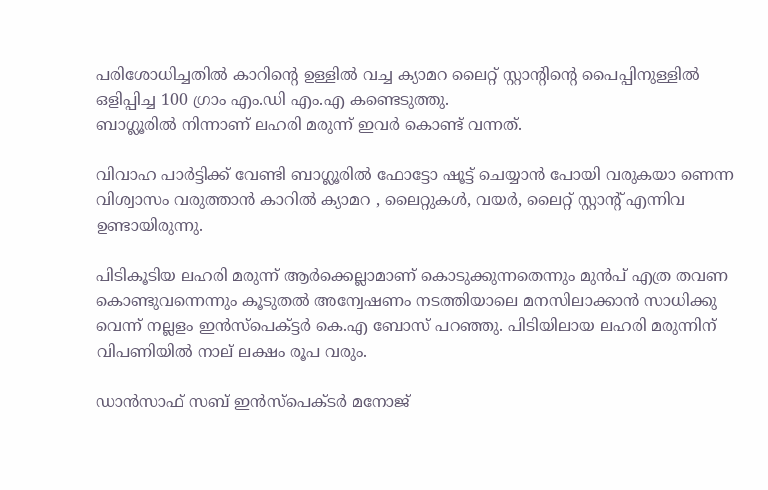പരിശോധിച്ചതില്‍ കാറിന്റെ ഉള്ളില്‍ വച്ച ക്യാമറ ലൈറ്റ് സ്റ്റാന്റിന്റെ പൈപ്പിനുള്ളില്‍ ഒളിപ്പിച്ച 100 ഗ്രാം എം.ഡി എം.എ കണ്ടെടുത്തു.
ബാഗ്ലൂരില്‍ നിന്നാണ് ലഹരി മരുന്ന് ഇവര്‍ കൊണ്ട് വന്നത്.

വിവാഹ പാര്‍ട്ടിക്ക് വേണ്ടി ബാഗ്ലൂരില്‍ ഫോട്ടോ ഷൂട്ട് ചെയ്യാന്‍ പോയി വരുകയാ ണെന്ന വിശ്വാസം വരുത്താന്‍ കാറില്‍ ക്യാമറ , ലൈറ്റുകള്‍, വയര്‍, ലൈറ്റ് സ്റ്റാന്റ് എന്നിവ ഉണ്ടായിരുന്നു.

പിടികൂടിയ ലഹരി മരുന്ന് ആര്‍ക്കെല്ലാമാണ് കൊടുക്കുന്നതെന്നും മുന്‍പ് എത്ര തവണ കൊണ്ടുവന്നെന്നും കൂടുതല്‍ അന്വേഷണം നടത്തിയാലെ മനസിലാക്കാന്‍ സാധിക്കു വെന്ന് നല്ലളം ഇന്‍സ്‌പെക്ട്ടര്‍ കെ.എ ബോസ് പറഞ്ഞു. പിടിയിലായ ലഹരി മരുന്നിന് വിപണിയില്‍ നാല് ലക്ഷം രൂപ വരും.

ഡാന്‍സാഫ് സബ് ഇന്‍സ്പെക്ടര്‍ മനോജ്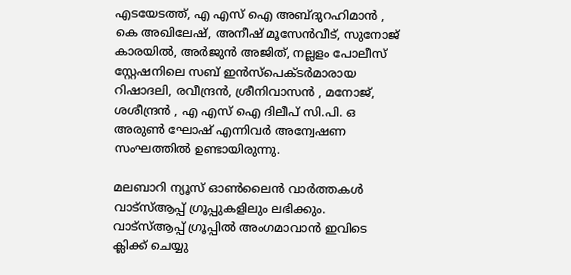എടയേടത്ത്, എ എസ് ഐ അബ്ദുറഹിമാന്‍ , കെ അഖിലേഷ്, അനീഷ് മൂസേന്‍വീട്, സുനോജ് കാരയില്‍, അര്‍ജുന്‍ അജിത്, നല്ലളം പോലീസ് സ്റ്റേഷനിലെ സബ് ഇന്‍സ്‌പെക്ടര്‍മാരായ റിഷാദലി, രവീന്ദ്രന്‍, ശ്രീനിവാസന്‍ , മനോജ്, ശശീന്ദ്രന്‍ , എ എസ് ഐ ദിലീപ് സി.പി. ഒ അരുണ്‍ ഘോഷ് എന്നിവര്‍ അന്വേഷണ സംഘത്തില്‍ ഉണ്ടായിരുന്നു.

മലബാറി ന്യൂസ് ഓണ്‍ലൈന്‍ വാര്‍ത്തകള്‍ വാട്‌സ്ആപ്പ് ഗ്രൂപ്പുകളിലും ലഭിക്കും. വാട്‌സ്ആപ്പ് ഗ്രൂപ്പില്‍ അംഗമാവാന്‍ ഇവിടെ ക്ലിക്ക് ചെയ്യു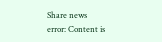Share news
error: Content is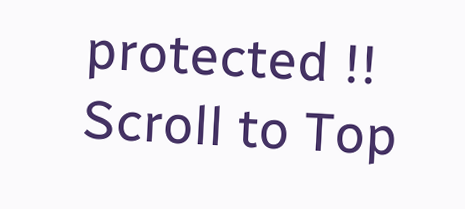protected !!
Scroll to Top